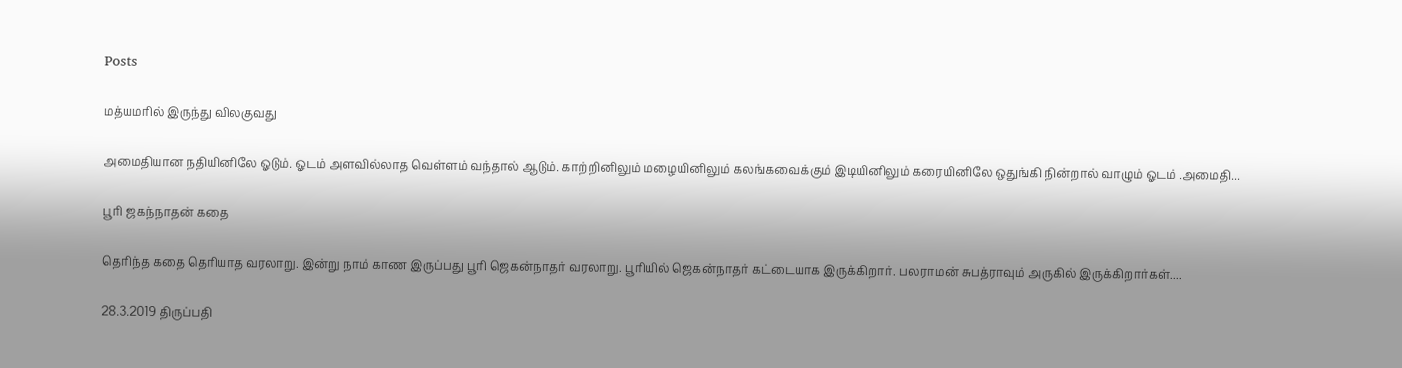Posts

மத்யமரில் இருந்து விலகுவது

அமைதியான நதியினிலே ஓடும். ஓடம் அளவில்லாத வெள்ளம் வந்தால் ஆடும். காற்றினிலும் மழையினிலும் கலங்கவைக்கும் இடியினிலும் கரையினிலே ஒதுங்கி நின்றால் வாழும் ஓடம் .அமைதி...

பூரி ஜகந்நாதன் கதை

தெரிந்த கதை தெரியாத வரலாறு. இன்று நாம் காண இருப்பது பூரி ஜெகன்நாதர் வரலாறு. பூரியில் ஜெகன்நாதர் கட்டையாக இருக்கிறார். பலராமன் சுபத்ராவும் அருகில் இருக்கிறார்கள்....

28.3.2019 திருப்பதி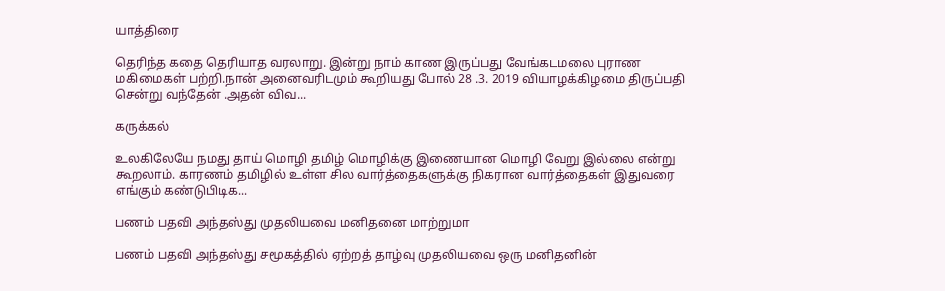யாத்திரை

தெரிந்த கதை தெரியாத வரலாறு. இன்று நாம் காண இருப்பது வேங்கடமலை புராண மகிமைகள் பற்றி.நான் அனைவரிடமும் கூறியது போல் 28 .3. 2019 வியாழக்கிழமை திருப்பதி சென்று வந்தேன் .அதன் விவ...

கருக்கல்

உலகிலேயே நமது தாய் மொழி தமிழ் மொழிக்கு இணையான மொழி வேறு இல்லை என்று கூறலாம். காரணம் தமிழில் உள்ள சில வார்த்தைகளுக்கு நிகரான வார்த்தைகள் இதுவரை எங்கும் கண்டுபிடிக...

பணம் பதவி அந்தஸ்து முதலியவை மனிதனை மாற்றுமா

பணம் பதவி அந்தஸ்து சமூகத்தில் ஏற்றத் தாழ்வு முதலியவை ஒரு மனிதனின்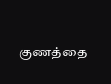குணத்தை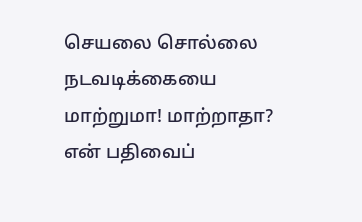செயலை சொல்லை நடவடிக்கையை மாற்றுமா! மாற்றாதா? என் பதிவைப்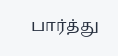பார்த்து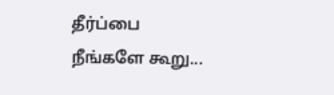தீர்ப்பை நீங்களே கூறு...